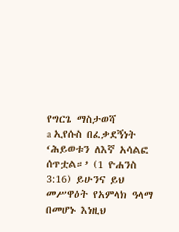የግርጌ ማስታወሻ
a ኢየሱስ በፈቃደኝነት ‘ሕይወቱን ለእኛ አሳልፎ ሰጥቷል።’ (1 ዮሐንስ 3:16) ይሁንና ይህ መሥዋዕት የአምላክ ዓላማ በመሆኑ እነዚህ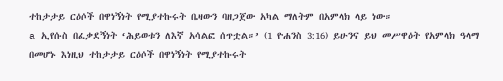ተከታታይ ርዕሶች በዋነኝነት የሚያተኩሩት ቤዛውን ባዘጋጀው አካል ማለትም በአምላክ ላይ ነው።
a ኢየሱስ በፈቃደኝነት ‘ሕይወቱን ለእኛ አሳልፎ ሰጥቷል።’ (1 ዮሐንስ 3:16) ይሁንና ይህ መሥዋዕት የአምላክ ዓላማ በመሆኑ እነዚህ ተከታታይ ርዕሶች በዋነኝነት የሚያተኩሩት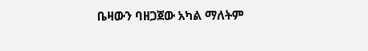ቤዛውን ባዘጋጀው አካል ማለትም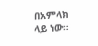በአምላክ ላይ ነው።